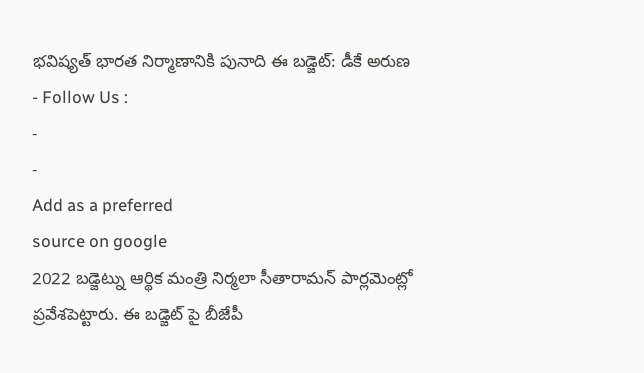భవిష్యత్ భారత నిర్మాణానికి పునాది ఈ బడ్జెట్: డీకే అరుణ
- Follow Us :
-
-
Add as a preferred
source on google
2022 బడ్జెట్ను ఆర్థిక మంత్రి నిర్మలా సీతారామన్ పార్లమెంట్లో ప్రవేశపెట్టారు. ఈ బడ్జెట్ పై బీజేపీ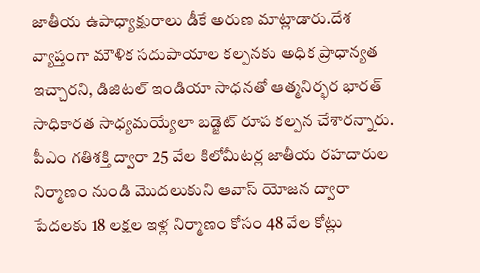జాతీయ ఉపాధ్యాక్షురాలు డీకే అరుణ మాట్లాడారు.దేశ వ్యాప్తంగా మౌళిక సదుపాయాల కల్పనకు అధిక ప్రాధాన్యత ఇచ్చారని, డిజిటల్ ఇండియా సాధనతో ఆత్మనిర్భర భారత్ సాధికారత సాధ్యమయ్యేలా బడ్జెట్ రూప కల్పన చేశారన్నారు. పీఎం గతిశక్తి ద్వారా 25 వేల కిలోమీటర్ల జాతీయ రహదారుల నిర్మాణం నుండి మొదలుకుని ఆవాస్ యోజన ద్వారా పేదలకు 18 లక్షల ఇళ్ల నిర్మాణం కోసం 48 వేల కోట్లు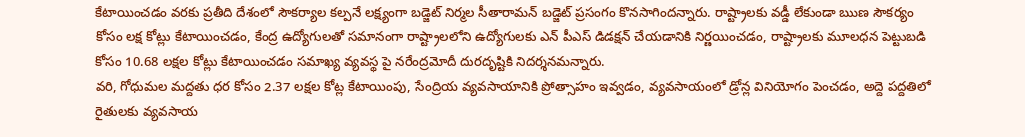కేటాయించడం వరకు ప్రతీది దేశంలో సౌకర్యాల కల్పనే లక్ష్యంగా బడ్జెట్ నిర్మల సీతారామన్ బడ్జెట్ ప్రసంగం కొనసాగిందన్నారు. రాష్ట్రాలకు వడ్డీ లేకుండా ఋణ సౌకర్యం కోసం లక్ష కోట్లు కేటాయించడం, కేంద్ర ఉద్యోగులతో సమానంగా రాష్ట్రాలలోని ఉద్యోగులకు ఎన్ పీఎస్ డిడక్షన్ చేయడానికి నిర్ణయించడం, రాష్ట్రాలకు మూలధన పెట్టుబడి కోసం 10.68 లక్షల కోట్లు కేటాయించడం సమాఖ్య వ్యవస్థ పై నరేంద్రమోదీ దురదృష్టికి నిదర్శనమన్నారు.
వరి, గోధుమల మద్దతు ధర కోసం 2.37 లక్షల కోట్ల కేటాయింపు, సేంద్రియ వ్యవసాయానికి ప్రోత్సాహం ఇవ్వడం, వ్యవసాయంలో డ్రోన్ల వినియోగం పెంచడం, అద్దె పద్దతిలో రైతులకు వ్యవసాయ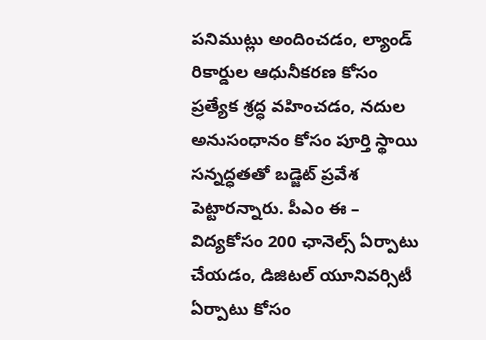పనిముట్లు అందించడం, ల్యాండ్ రికార్డుల ఆధునీకరణ కోసం ప్రత్యేక శ్రద్ధ వహించడం, నదుల అనుసంధానం కోసం పూర్తి స్థాయి సన్నద్ధతతో బడ్జెట్ ప్రవేశ పెట్టారన్నారు. పీఎం ఈ – విద్యకోసం 200 ఛానెల్స్ ఏర్పాటు చేయడం, డిజిటల్ యూనివర్సిటీ ఏర్పాటు కోసం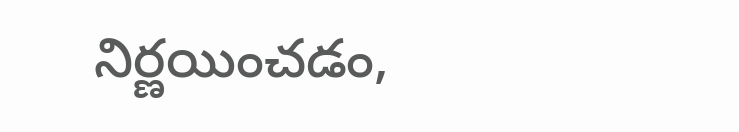నిర్ణయించడం,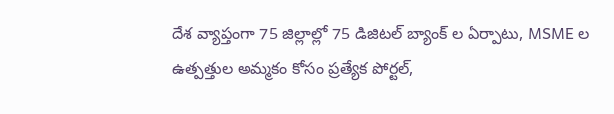దేశ వ్యాప్తంగా 75 జిల్లాల్లో 75 డిజిటల్ బ్యాంక్ ల ఏర్పాటు, MSME ల ఉత్పత్తుల అమ్మకం కోసం ప్రత్యేక పోర్టల్,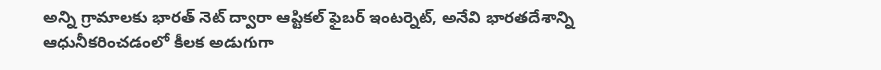అన్ని గ్రామాలకు భారత్ నెట్ ద్వారా ఆప్టికల్ ఫైబర్ ఇంటర్నెట్, అనేవి భారతదేశాన్ని ఆధునీకరించడంలో కీలక అడుగుగా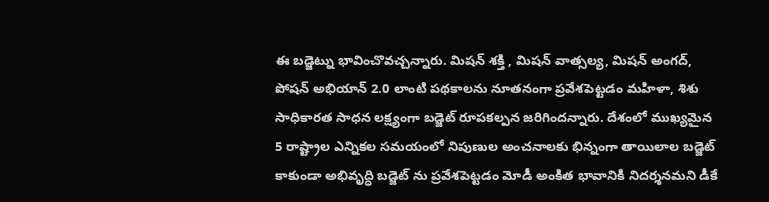ఈ బడ్జెట్ను భావించొవచ్చన్నారు. మిషన్ శక్తి , మిషన్ వాత్సల్య, మిషన్ అంగద్, పోషన్ అభియాన్ 2.0 లాంటి పథకాలను నూతనంగా ప్రవేశపెట్టడం మహిళా, శిశు సాధికారత సాధన లక్ష్యంగా బడ్జెట్ రూపకల్పన జరిగిందన్నారు. దేశంలో ముఖ్యమైన 5 రాష్ట్రాల ఎన్నికల సమయంలో నిపుణుల అంచనాలకు భిన్నంగా తాయిలాల బడ్జెట్ కాకుండా అభివృద్ధి బడ్జెట్ ను ప్రవేశపెట్టడం మోడీ అంకిత భావానికి నిదర్శనమని డీకే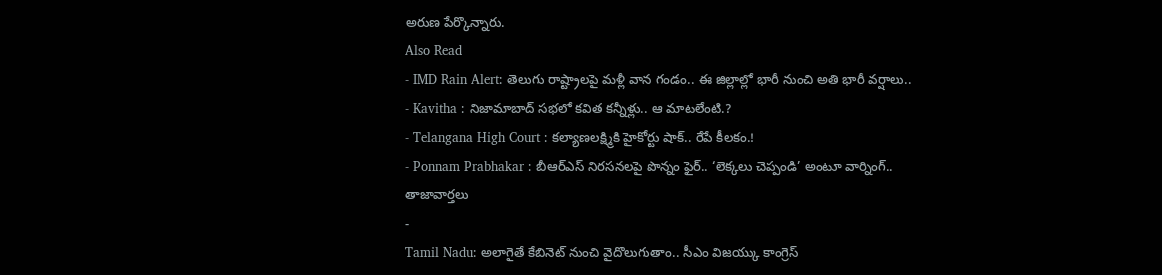అరుణ పేర్కొన్నారు.
Also Read
- IMD Rain Alert: తెలుగు రాష్ట్రాలపై మళ్లీ వాన గండం.. ఈ జిల్లాల్లో భారీ నుంచి అతి భారీ వర్షాలు..
- Kavitha : నిజామాబాద్ సభలో కవిత కన్నీళ్లు.. ఆ మాటలేంటి.?
- Telangana High Court : కల్యాణలక్ష్మికి హైకోర్టు షాక్.. రేపే కీలకం.!
- Ponnam Prabhakar : బీఆర్ఎస్ నిరసనలపై పొన్నం ఫైర్.. ‘లెక్కలు చెప్పండి’ అంటూ వార్నింగ్..
తాజావార్తలు
-
Tamil Nadu: అలాగైతే కేబినెట్ నుంచి వైదొలుగుతాం.. సీఎం విజయ్కు కాంగ్రెస్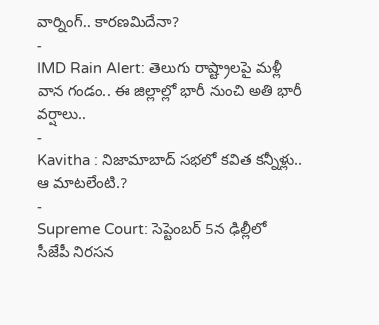వార్నింగ్.. కారణమిదేనా?
-
IMD Rain Alert: తెలుగు రాష్ట్రాలపై మళ్లీ వాన గండం.. ఈ జిల్లాల్లో భారీ నుంచి అతి భారీ వర్షాలు..
-
Kavitha : నిజామాబాద్ సభలో కవిత కన్నీళ్లు.. ఆ మాటలేంటి.?
-
Supreme Court: సెప్టెంబర్ 5న ఢిల్లీలో సీజేపీ నిరసన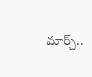మార్చ్..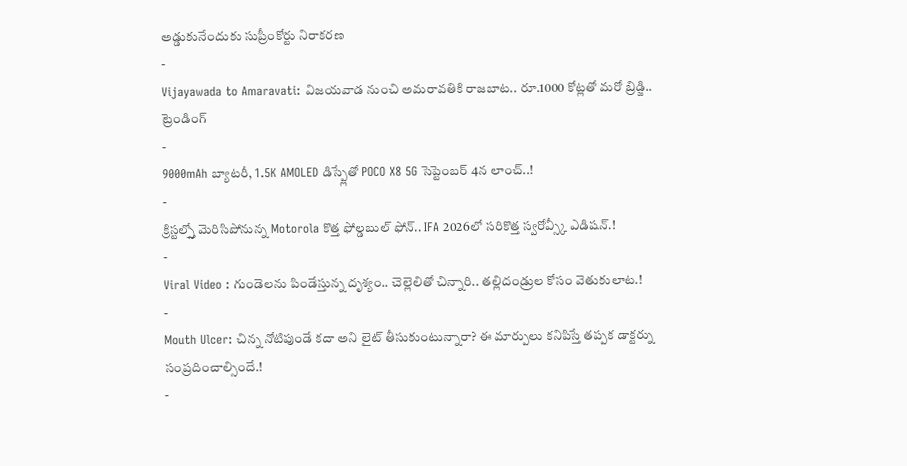అడ్డుకునేందుకు సుప్రీంకోర్టు నిరాకరణ
-
Vijayawada to Amaravati: విజయవాడ నుంచి అమరావతికి రాజబాట.. రూ.1000 కోట్లతో మరో బ్రిడ్జి..
ట్రెండింగ్
-
9000mAh బ్యాటరీ, 1.5K AMOLED డిస్ప్లేతో POCO X8 5G సెప్టెంబర్ 4న లాంచ్..!
-
క్రిస్టల్స్తో మెరిసిపోనున్న Motorola కొత్త ఫోల్డబుల్ ఫోన్.. IFA 2026లో సరికొత్త స్వరోవ్స్కీ ఎడిషన్.!
-
Viral Video : గుండెలను పిండేస్తున్న దృశ్యం.. చెల్లెలితో చిన్నారి.. తల్లిదండ్రుల కోసం వెతుకులాట.!
-
Mouth Ulcer: చిన్న నోటిపుండే కదా అని లైట్ తీసుకుంటున్నారా? ఈ మార్పులు కనిపిస్తే తప్పక డాక్టర్ను సంప్రదించాల్సిందే.!
-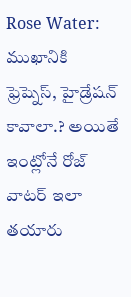Rose Water: ముఖానికి ఫ్రెష్నెస్, హైడ్రేషన్ కావాలా.? అయితే ఇంట్లోనే రోజ్ వాటర్ ఇలా తయారు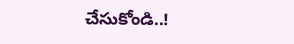చేసుకోండి..!